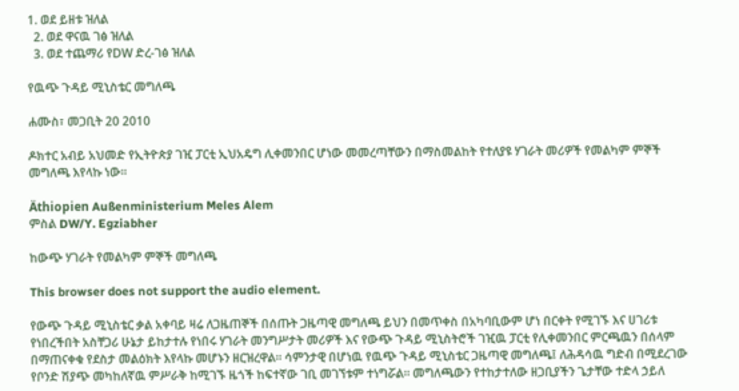1. ወደ ይዘቱ ዝለል
  2. ወደ ዋናዉ ገፅ ዝለል
  3. ወደ ተጨማሪ የDW ድረ-ገፅ ዝለል

የዉጭ ጉዳይ ሚኒስቴር መግለጫ

ሐሙስ፣ መጋቢት 20 2010

ዶክተር አብይ አህመድ የኢትዮጵያ ገዢ ፓርቲ ኢህአዴግ ሊቀመንበር ሆነው መመረጣቸውን በማስመልከት የተለያዩ ሃገራት መሪዎች የመልካም ምኞች መግለጫ እየላኩ ነው።

Äthiopien Außenministerium Meles Alem
ምስል DW/Y. Egziabher

ከውጭ ሃገራት የመልካም ምኞች መግለጫ

This browser does not support the audio element.

የውጭ ጉዳይ ሚኒስቴር ቃል አቀባይ ዛሬ ለጋዜጠኞች በሰጡት ጋዜጣዊ መግለጫ ይህን በመጥቀስ በአካባቢውም ሆነ በርቀት የሚገኙ እና ሀገሪቱ የነበረችበት አስቸጋሪ ሁኔታ ይከታተሉ የነበሩ ሃገራት መንግሥታት መሪዎች እና የውጭ ጉዳይ ሚኒስትሮች ገዢዉ ፓርቲ የሊቀመንበር ምርጫዉን በሰላም በማጠናቀቁ የደስታ መልዕክት እየላኩ መሆኑን ዘርዝረዋል። ሳምንታዊ በሆነዉ የዉጭ ጉዳይ ሚኒስቴር ጋዜጣዊ መግለጫ፤ ለሕዳሳዉ ግድብ በሚደረገው የቦንድ ሽያጭ መካከለኛዉ ምሥራቅ ከሚገኙ ዜጎች ከፍተኛው ገቢ መገኘቱም ተነግሯል። መግለጫውን የተከታተለው ዘጋቢያችን ጌታቸው ተድላ ኃይለ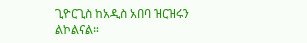ጊዮርጊስ ከአዲስ አበባ ዝርዝሩን ልኮልናል።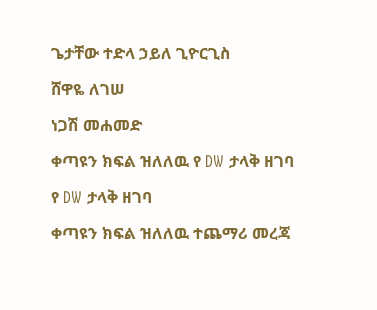ጌታቸው ተድላ ኃይለ ጊዮርጊስ

ሸዋዬ ለገሠ

ነጋሽ መሐመድ

ቀጣዩን ክፍል ዝለለዉ የ DW ታላቅ ዘገባ

የ DW ታላቅ ዘገባ

ቀጣዩን ክፍል ዝለለዉ ተጨማሪ መረጃ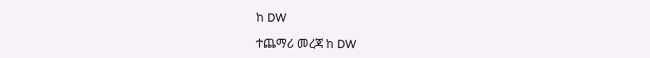ከ DW

ተጨማሪ መረጃ ከ DW